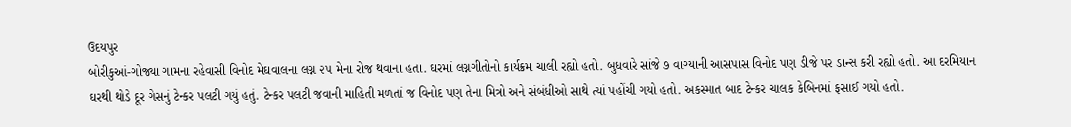ઉદયપુર
બોરીકુઆં-ગોજ્યા ગામના રહેવાસી વિનોદ મેઘવાલના લગ્ન ૨૫ મેના રોજ થવાના હતા. ઘરમાં લગ્નગીતોનો કાર્યક્રમ ચાલી રહ્યો હતો. બુધવારે સાંજે ૭ વાગ્યાની આસપાસ વિનોદ પણ ડીજે પર ડાન્સ કરી રહ્યો હતો. આ દરમિયાન ઘરથી થોડે દૂર ગેસનું ટેન્કર પલટી ગયું હતું. ટેન્કર પલટી જવાની માહિતી મળતાં જ વિનોદ પણ તેના મિત્રો અને સંબંધીઓ સાથે ત્યાં પહોંચી ગયો હતો. અકસ્માત બાદ ટેન્કર ચાલક કેબિનમાં ફસાઈ ગયો હતો.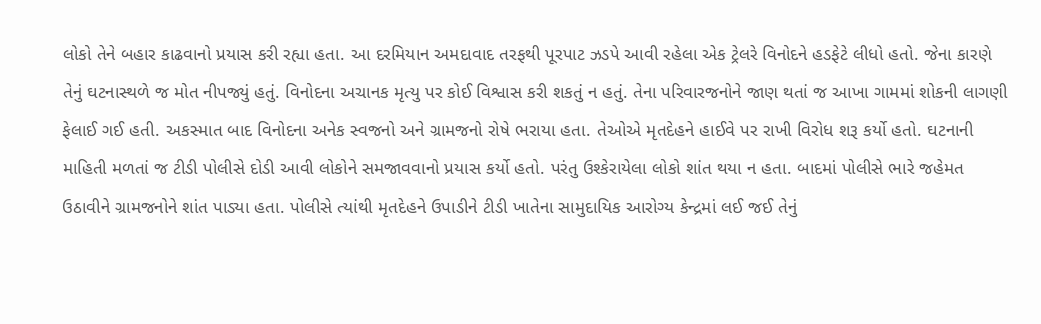લોકો તેને બહાર કાઢવાનો પ્રયાસ કરી રહ્યા હતા. આ દરમિયાન અમદાવાદ તરફથી પૂરપાટ ઝડપે આવી રહેલા એક ટ્રેલરે વિનોદને હડફેટે લીધો હતો. જેના કારણે તેનું ઘટનાસ્થળે જ મોત નીપજ્યું હતું. વિનોદના અચાનક મૃત્યુ પર કોઈ વિશ્વાસ કરી શકતું ન હતું. તેના પરિવારજનોને જાણ થતાં જ આખા ગામમાં શોકની લાગણી ફેલાઈ ગઈ હતી. અકસ્માત બાદ વિનોદના અનેક સ્વજનો અને ગ્રામજનો રોષે ભરાયા હતા. તેઓએ મૃતદેહને હાઈવે પર રાખી વિરોધ શરૂ કર્યો હતો. ઘટનાની માહિતી મળતાં જ ટીડી પોલીસે દોડી આવી લોકોને સમજાવવાનો પ્રયાસ કર્યો હતો. પરંતુ ઉશ્કેરાયેલા લોકો શાંત થયા ન હતા. બાદમાં પોલીસે ભારે જહેમત ઉઠાવીને ગ્રામજનોને શાંત પાડ્યા હતા. પોલીસે ત્યાંથી મૃતદેહને ઉપાડીને ટીડી ખાતેના સામુદાયિક આરોગ્ય કેન્દ્રમાં લઈ જઈ તેનું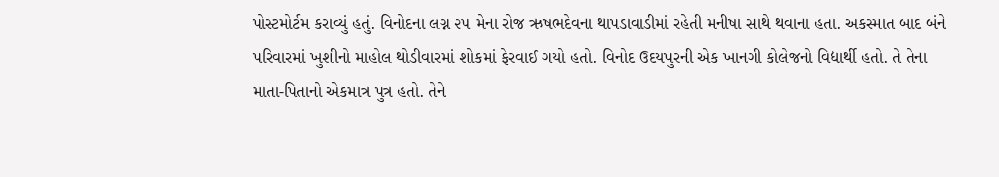પોસ્ટમોર્ટમ કરાવ્યું હતું. વિનોદના લગ્ન ૨૫ મેના રોજ ઋષભદેવના થાપડાવાડીમાં રહેતી મનીષા સાથે થવાના હતા. અકસ્માત બાદ બંને પરિવારમાં ખુશીનો માહોલ થોડીવારમાં શોકમાં ફેરવાઈ ગયો હતો. વિનોદ ઉદયપુરની એક ખાનગી કોલેજનો વિદ્યાર્થી હતો. તે તેના માતા-પિતાનો એકમાત્ર પુત્ર હતો. તેને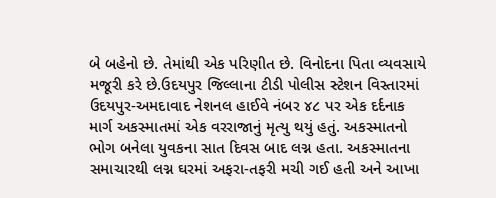બે બહેનો છે. તેમાંથી એક પરિણીત છે. વિનોદના પિતા વ્યવસાયે મજૂરી કરે છે.ઉદયપુર જિલ્લાના ટીડી પોલીસ સ્ટેશન વિસ્તારમાં ઉદયપુર-અમદાવાદ નેશનલ હાઈવે નંબર ૪૮ પર એક દર્દનાક માર્ગ અકસ્માતમાં એક વરરાજાનું મૃત્યુ થયું હતું. અકસ્માતનો ભોગ બનેલા યુવકના સાત દિવસ બાદ લગ્ન હતા. અકસ્માતના સમાચારથી લગ્ન ઘરમાં અફરા-તફરી મચી ગઈ હતી અને આખા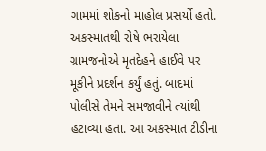ગામમાં શોકનો માહોલ પ્રસર્યો હતો. અકસ્માતથી રોષે ભરાયેલા ગ્રામજનોએ મૃતદેહને હાઈવે પર મૂકીને પ્રદર્શન કર્યું હતું. બાદમાં પોલીસે તેમને સમજાવીને ત્યાંથી હટાવ્યા હતા. આ અકસ્માત ટીડીના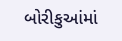બોરીકુઆંમાં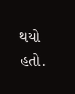થયો હતો.